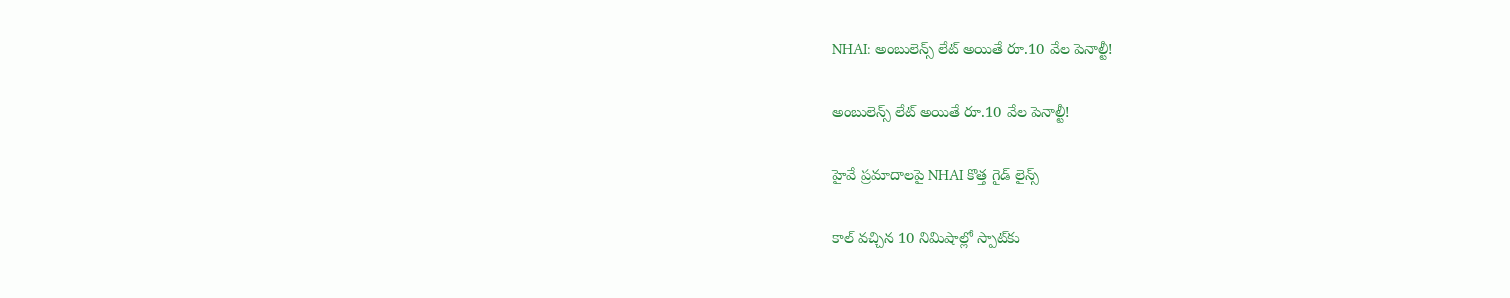NHAI: అంబులెన్స్ లేట్ అయితే రూ.10 వేల పెనాల్టీ!

అంబులెన్స్ లేట్ అయితే రూ.10 వేల పెనాల్టీ!

హైవే ప్రమాదాలపై NHAI కొత్త గైడ్ లైన్స్

కాల్ వచ్చిన 10 నిమిషాల్లో స్పాట్‌కు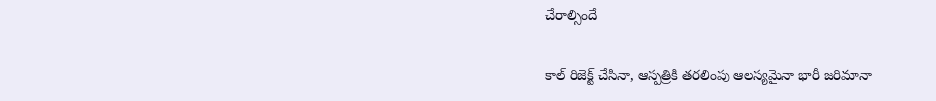చేరాల్సిందే

కాల్ రిజెక్ట్ చేసినా, ఆస్పత్రికి తరలింపు ఆలస్యమైనా భారీ జరిమానా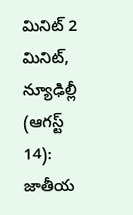మినిట్ 2 మినిట్, న్యూఢిల్లీ (ఆగస్ట్ 14): జాతీయ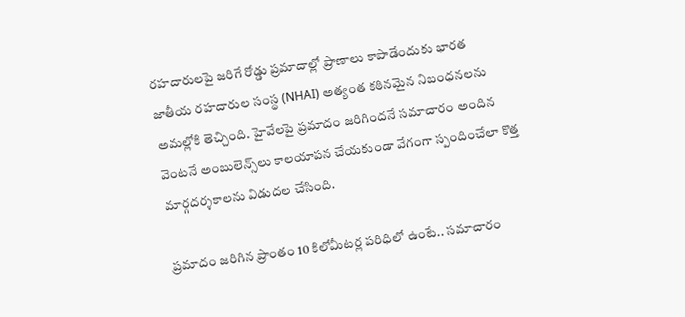రహదారులపై జరిగే రోడ్డు ప్రమాదాల్లో ప్రాణాలు కాపాడేందుకు భారత జాతీయ రహదారుల సంస్థ (NHAI) అత్యంత కఠినమైన నిబంధనలను అమల్లోకి తెచ్చింది. హైవేలపై ప్రమాదం జరిగిందనే సమాచారం అందిన వెంటనే అంబులెన్స్‌లు కాలయాపన చేయకుండా వేగంగా స్పందించేలా కొత్త మార్గదర్శకాలను విడుదల చేసింది.

ప్రమాదం జరిగిన ప్రాంతం 10 కిలోమీటర్ల పరిధిలో ఉంటే.. సమాచారం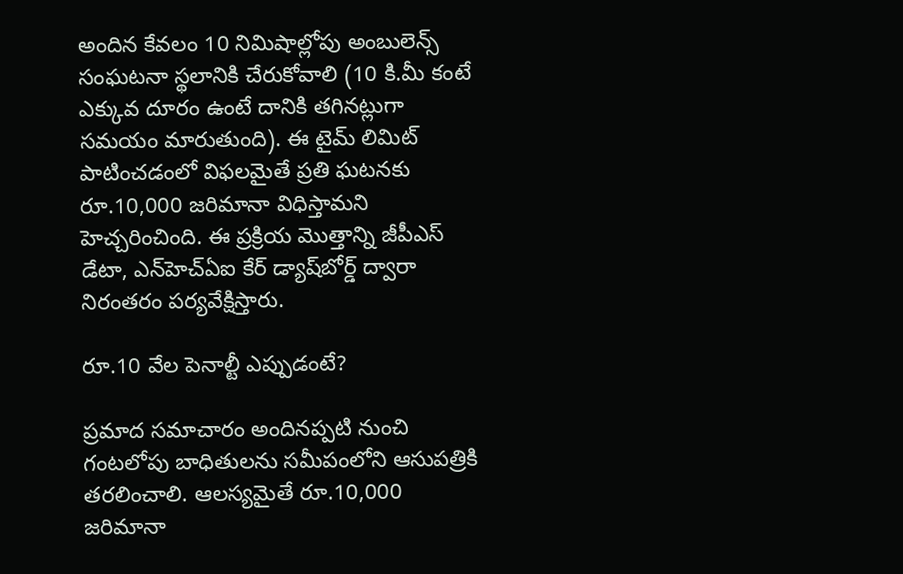అందిన కేవలం 10 నిమిషాల్లోపు అంబులెన్స్ సంఘటనా స్థలానికి చేరుకోవాలి (10 కి.మీ కంటే ఎక్కువ దూరం ఉంటే దానికి తగినట్లుగా సమయం మారుతుంది). ఈ టైమ్ లిమిట్ పాటించడంలో విఫలమైతే ప్రతి ఘటనకు రూ.10,000 జరిమానా విధిస్తామని హెచ్చరించింది. ఈ ప్రక్రియ మొత్తాన్ని జీపీఎస్ డేటా, ఎన్‌హెచ్‌ఏఐ కేర్ డ్యాష్‌బోర్డ్ ద్వారా నిరంతరం పర్యవేక్షిస్తారు.

రూ.10 వేల పెనాల్టీ ఎప్పుడంటే?

ప్రమాద సమాచారం అందినప్పటి నుంచి గంటలోపు బాధితులను సమీపంలోని ఆసుపత్రికి తరలించాలి. ఆలస్యమైతే రూ.10,000 జరిమానా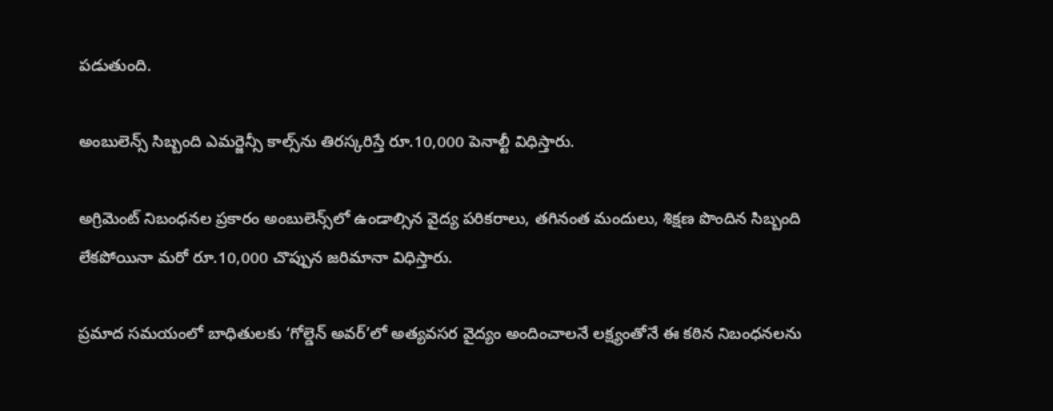పడుతుంది.

అంబులెన్స్ సిబ్బంది ఎమర్జెన్సీ కాల్స్‌ను తిరస్కరిస్తే రూ.10,000 పెనాల్టీ విధిస్తారు.

అగ్రిమెంట్ నిబంధనల ప్రకారం అంబులెన్స్‌లో ఉండాల్సిన వైద్య పరికరాలు, తగినంత మందులు, శిక్షణ పొందిన సిబ్బంది లేకపోయినా మరో రూ.10,000 చొప్పున జరిమానా విధిస్తారు.

ప్రమాద సమయంలో బాధితులకు ‘గోల్డెన్ అవర్’లో అత్యవసర వైద్యం అందించాలనే లక్ష్యంతోనే ఈ కఠిన నిబంధనలను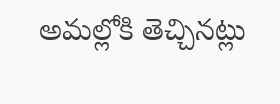అమల్లోకి తెచ్చినట్లు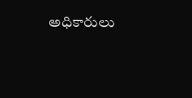అధికారులు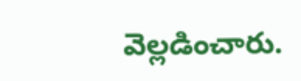వెల్లడించారు.